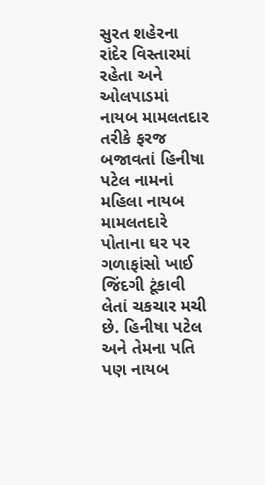સુરત શહેરના રાંદેર વિસ્તારમાં રહેતા અને ઓલપાડમાં નાયબ મામલતદાર તરીકે ફરજ બજાવતાં હિનીષા પટેલ નામનાં મહિલા નાયબ મામલતદારે પોતાના ઘર પર ગળાફાંસો ખાઈ જિંદગી ટૂંકાવી લેતાં ચકચાર મચી છે. હિનીષા પટેલ અને તેમના પતિ પણ નાયબ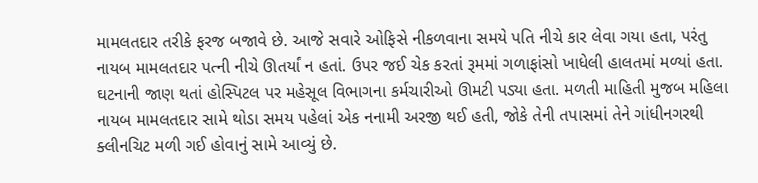મામલતદાર તરીકે ફરજ બજાવે છે. આજે સવારે ઓફિસે નીકળવાના સમયે પતિ નીચે કાર લેવા ગયા હતા, પરંતુ નાયબ મામલતદાર પત્ની નીચે ઊતર્યાં ન હતાં. ઉપર જઈ ચેક કરતાં રૂમમાં ગળાફાંસો ખાધેલી હાલતમાં મળ્યાં હતા. ઘટનાની જાણ થતાં હોસ્પિટલ પર મહેસૂલ વિભાગના કર્મચારીઓ ઊમટી પડ્યા હતા. મળતી માહિતી મુજબ મહિલા નાયબ મામલતદાર સામે થોડા સમય પહેલાં એક નનામી અરજી થઈ હતી, જોકે તેની તપાસમાં તેને ગાંધીનગરથી ક્લીનચિટ મળી ગઈ હોવાનું સામે આવ્યું છે.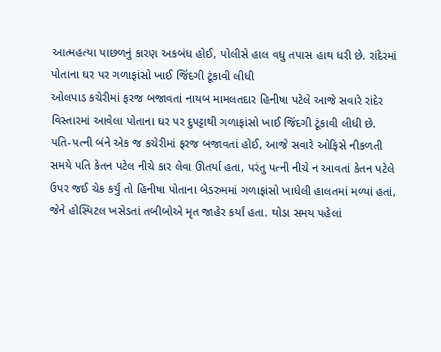આત્મહત્યા પાછળનું કારણ અકબંધ હોઈ, પોલીસે હાલ વધુ તપાસ હાથ ધરી છે. રાંદેરમાં પોતાના ઘર પર ગળાફાંસો ખાઈ જિંદગી ટૂંકાવી લીધી
ઓલપાડ કચેરીમાં ફરજ બજાવતાં નાયબ મામલતદાર હિનીષા પટેલે આજે સવારે રાંદેર વિસ્તારમાં આવેલા પોતાના ઘર પર દુપટ્ટાથી ગળાફાંસો ખાઈ જિંદગી ટૂંકાવી લીધી છે. પતિ-પત્ની બંને એક જ કચેરીમાં ફરજ બજાવતાં હોઈ, આજે સવારે ઓફિસે નીકળતી સમયે પતિ કેતન પટેલ નીચે કાર લેવા ઊતર્યા હતા, પરંતુ પત્ની નીચે ન આવતાં કેતન પટેલે ઉપર જઈ ચેક કર્યું તો હિનીષા પોતાના બેડરુમમાં ગળાફાંસો ખાધેલી હાલતમાં મળ્યાં હતાં, જેને હોસ્પિટલ ખસેડતાં તબીબોએ મૃત જાહેર કર્યાં હતા. થોડા સમય પહેલાં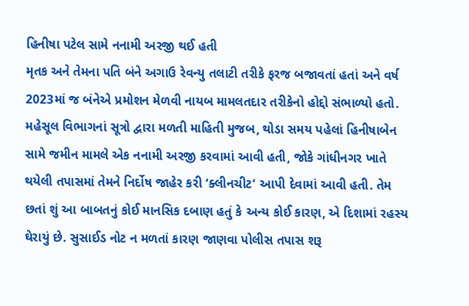હિનીષા પટેલ સામે નનામી અરજી થઈ હતી
મૃતક અને તેમના પતિ બંને અગાઉ રેવન્યુ તલાટી તરીકે ફરજ બજાવતાં હતાં અને વર્ષ 2023માં જ બંનેએ પ્રમોશન મેળવી નાયબ મામલતદાર તરીકેનો હોદ્દો સંભાળ્યો હતો. મહેસૂલ વિભાગનાં સૂત્રો દ્વારા મળતી માહિતી મુજબ, થોડા સમય પહેલાં હિનીષાબેન સામે જમીન મામલે એક નનામી અરજી કરવામાં આવી હતી, જોકે ગાંધીનગર ખાતે થયેલી તપાસમાં તેમને નિર્દોષ જાહેર કરી ‘ક્લીનચીટ’ આપી દેવામાં આવી હતી. તેમ છતાં શું આ બાબતનું કોઈ માનસિક દબાણ હતું કે અન્ય કોઈ કારણ, એ દિશામાં રહસ્ય ઘેરાયું છે. સુસાઈડ નોટ ન મળતાં કારણ જાણવા પોલીસ તપાસ શરૂ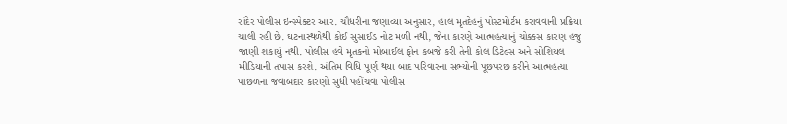રાંદેર પોલીસ ઇન્સ્પેક્ટર આર. ચૌધરીના જણાવ્યા અનુસાર, હાલ મૃતદેહનું પોસ્ટમોર્ટમ કરાવવાની પ્રક્રિયા ચાલી રહી છે. ઘટનાસ્થળેથી કોઈ સુસાઈડ નોટ મળી નથી, જેના કારણે આત્મહત્યાનું ચોક્કસ કારણ હજુ જાણી શકાયું નથી. પોલીસ હવે મૃતકનો મોબાઈલ ફોન કબજે કરી તેની કોલ ડિટેલ્સ અને સોશિયલ મીડિયાની તપાસ કરશે. અંતિમ વિધિ પૂર્ણ થયા બાદ પરિવારના સભ્યોની પૂછપરછ કરીને આત્મહત્યા પાછળના જવાબદાર કારણો સુધી પહોંચવા પોલીસ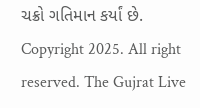ચક્રો ગતિમાન કર્યાં છે.
Copyright 2025. All right reserved. The Gujrat Live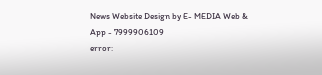News Website Design by E- MEDIA Web & App - 7999906109
error: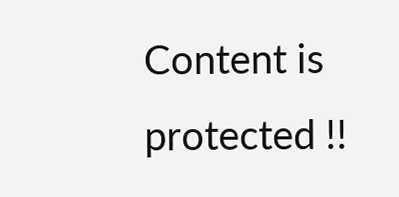Content is protected !!